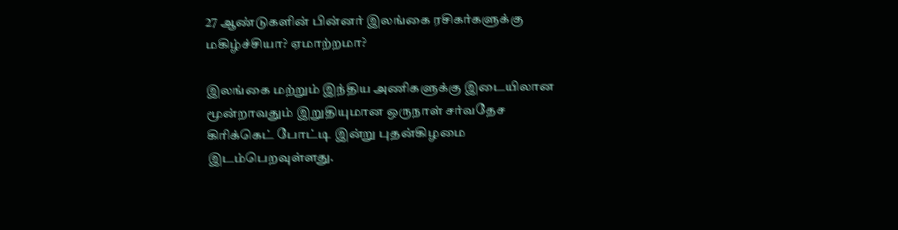27 ஆண்டுகளின் பின்னர் இலங்கை ரசிகர்களுக்கு மகிழ்ச்சியா? ஏமாற்றமா?

இலங்கை மற்றும் இந்திய அணிகளுக்கு இடையிலான மூன்றாவதும் இறுதியுமான ஒருநாள் சர்வதேச கிரிக்கெட் போட்டி இன்று புதன்கிழமை இடம்பெறவுள்ளது.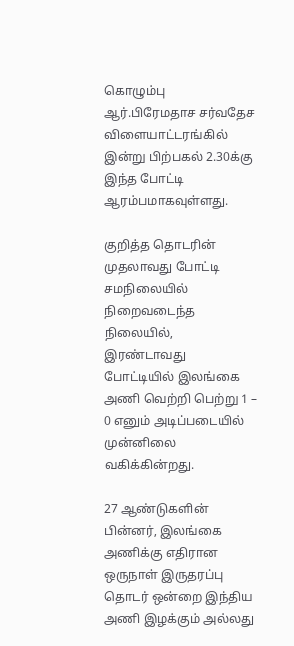கொழும்பு ஆர்.பிரேமதாச சர்வதேச விளையாட்டரங்கில் இன்று பிற்பகல் 2.30க்கு இந்த போட்டி ஆரம்பமாகவுள்ளது.

குறித்த தொடரின் முதலாவது போட்டி சமநிலையில் நிறைவடைந்த நிலையில், இரண்டாவது போட்டியில் இலங்கை அணி வெற்றி பெற்று 1 – 0 எனும் அடிப்படையில் முன்னிலை வகிக்கின்றது.

27 ஆண்டுகளின் பின்னர், இலங்கை அணிக்கு எதிரான ஒருநாள் இருதரப்பு தொடர் ஒன்றை இந்திய அணி இழக்கும் அல்லது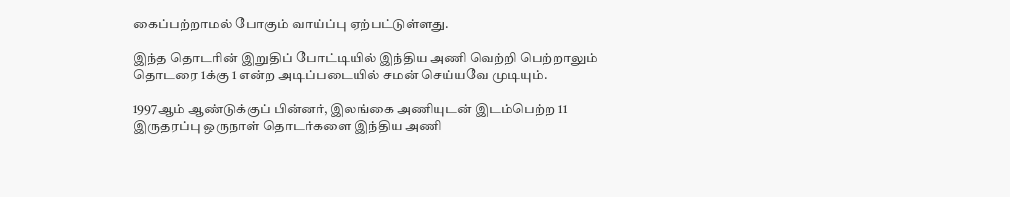கைப்பற்றாமல் போகும் வாய்ப்பு ஏற்பட்டுள்ளது.

இந்த தொடரின் இறுதிப் போட்டியில் இந்திய அணி வெற்றி பெற்றாலும் தொடரை 1க்கு 1 என்ற அடிப்படையில் சமன் செய்யவே முடியும்.

1997ஆம் ஆண்டுக்குப் பின்னர், இலங்கை அணியுடன் இடம்பெற்ற 11 இருதரப்பு ஒருநாள் தொடர்களை இந்திய அணி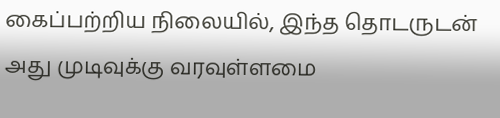கைப்பற்றிய நிலையில், இந்த தொடருடன் அது முடிவுக்கு வரவுள்ளமை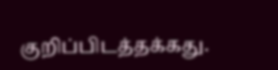குறிப்பிடத்தக்கது.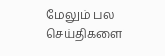மேலும் பல செய்திகளை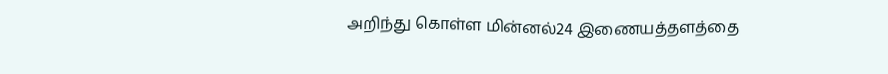அறிந்து கொள்ள மின்னல்24 இணையத்தளத்தை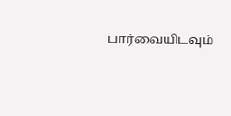பார்வையிடவும்